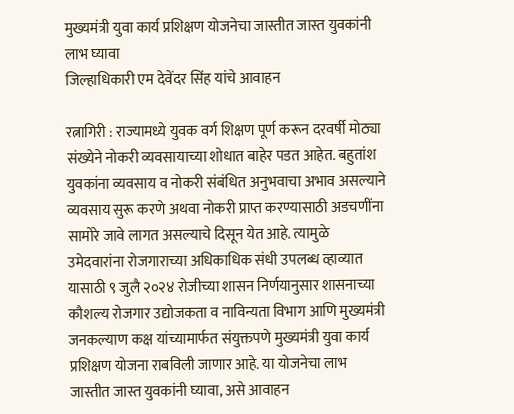मुख्यमंत्री युवा कार्य प्रशिक्षण योजनेचा जास्तीत जास्त युवकांनी लाभ घ्यावा
जिल्हाधिकारी एम देवेंदर सिंह यांचे आवाहन

रत्नागिरी : राज्यामध्ये युवक वर्ग शिक्षण पूर्ण करून दरवर्षी मोठ्या संख्येने नोकरी व्यवसायाच्या शोधात बाहेर पडत आहेत. बहुतांश युवकांना व्यवसाय व नोकरी संबंधित अनुभवाचा अभाव असल्याने व्यवसाय सुरू करणे अथवा नोकरी प्राप्त करण्यासाठी अडचणींना सामोरे जावे लागत असल्याचे दिसून येत आहे. त्यामुळे उमेदवारांना रोजगाराच्या अधिकाधिक संधी उपलब्ध व्हाव्यात यासाठी ९ जुलै २०२४ रोजीच्या शासन निर्णयानुसार शासनाच्या कौशल्य रोजगार उद्योजकता व नाविन्यता विभाग आणि मुख्यमंत्री जनकल्याण कक्ष यांच्यामार्फत संयुक्तपणे मुख्यमंत्री युवा कार्य प्रशिक्षण योजना राबविली जाणार आहे. या योजनेचा लाभ जास्तीत जास्त युवकांनी घ्यावा, असे आवाहन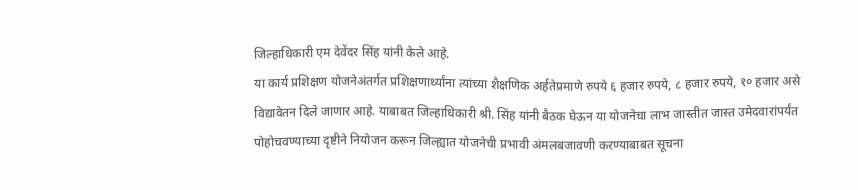जिल्हाधिकारी एम देवेंदर सिंह यांनी केले आहे.
या कार्य प्रशिक्षण योजनेअंतर्गत प्रशिक्षणार्थ्यांना त्यांच्या शैक्षणिक अर्हतेप्रमाणे रुपये ६ हजार रुपये, ८ हजार रुपये, १० हजार असे विद्यावेतन दिले जाणार आहे. याबाबत जिल्हाधिकारी श्री. सिंह यांनी बैठक घेऊन या योजनेचा लाभ जास्तीत जास्त उमेदवारांपर्यंत पोहोचवण्याच्या दृष्टीने नियोजन करून जिल्ह्यात योजनेची प्रभावी अंमलबजावणी करण्याबाबत सूचना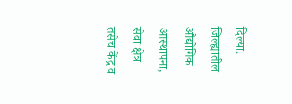दिल्या.
जिल्ह्यातील औद्योगिक आस्थापना, सेवा क्षेत्र तसेच केंद्र व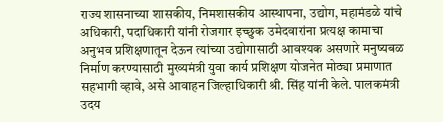राज्य शासनाच्या शासकीय, निमशासकीय आस्थापना, उद्योग, महामंडळे यांचे अधिकारी, पदाधिकारी यांनी रोजगार इच्छुक उमेदवारांना प्रत्यक्ष कामाचा अनुभव प्रशिक्षणातून देऊन त्यांच्या उद्योगासाठी आवश्यक असणारे मनुष्यबळ निर्माण करण्यासाठी मुख्यमंत्री युवा कार्य प्रशिक्षण योजनेत मोठ्या प्रमाणात सहभागी व्हावे, असे आवाहन जिल्हाधिकारी श्री. सिंह यांनी केले. पालकमंत्री उदय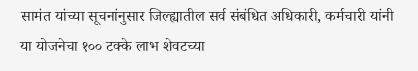सामंत यांच्या सूचनांनुसार जिल्ह्यातील सर्व संबंधित अधिकारी, कर्मचारी यांनी या योजनेचा १०० टक्के लाभ शेवटच्या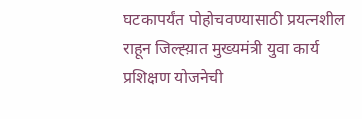घटकापर्यंत पोहोचवण्यासाठी प्रयत्नशील राहून जिल्ह्य़ात मुख्यमंत्री युवा कार्य प्रशिक्षण योजनेची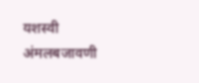यशस्वी अंमलबजावणी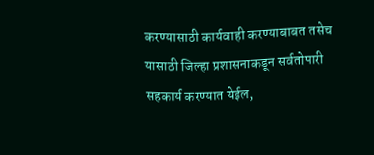करण्यासाठी कार्यवाही करण्याबाबत तसेच यासाठी जिल्हा प्रशासनाकडून सर्वतोपारी सहकार्य करण्यात येईल,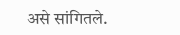असे सांगितले.